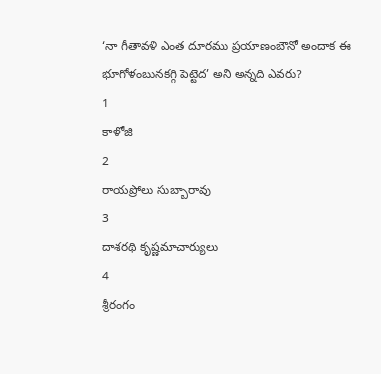‘నా గీతావళి ఎంత దూరము ప్రయాణంబౌనో అందాక ఈ భూగోళంబునకగ్గి పెట్టెద’ అని అన్నది ఎవరు?
1
కాళోజి
2
రాయప్రోలు సుబ్బారావు
3
దాశరథి కృష్ణమాచార్యులు
4
శ్రీరంగం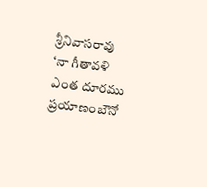శ్రీనివాసరావు
‘నా గీతావళి ఎంత దూరము ప్రయాణంబౌనో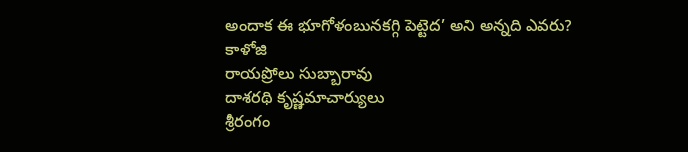అందాక ఈ భూగోళంబునకగ్గి పెట్టెద’ అని అన్నది ఎవరు?
కాళోజి
రాయప్రోలు సుబ్బారావు
దాశరథి కృష్ణమాచార్యులు
శ్రీరంగం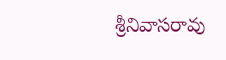శ్రీనివాసరావు